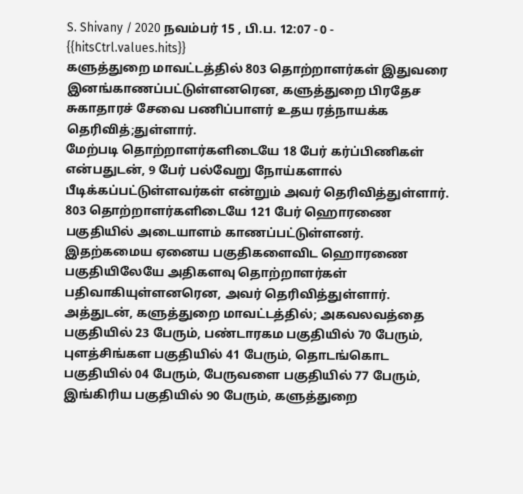S. Shivany / 2020 நவம்பர் 15 , பி.ப. 12:07 - 0 - {{hitsCtrl.values.hits}}
களுத்துறை மாவட்டத்தில் 803 தொற்றாளர்கள் இதுவரை இனங்காணப்பட்டுள்ளனரென, களுத்துறை பிரதேச சுகாதாரச் சேவை பணிப்பாளர் உதய ரத்நாயக்க தெரிவித்;துள்ளார்.
மேற்படி தொற்றாளர்களிடையே 18 பேர் கர்ப்பிணிகள் என்பதுடன், 9 பேர் பல்வேறு நோய்களால் பீடிக்கப்பட்டுள்ளவர்கள் என்றும் அவர் தெரிவித்துள்ளார்.
803 தொற்றாளர்களிடையே 121 பேர் ஹொரணை பகுதியில் அடையாளம் காணப்பட்டுள்ளனர். இதற்கமைய ஏனைய பகுதிகளைவிட ஹொரணை பகுதியிலேயே அதிகளவு தொற்றாளர்கள் பதிவாகியுள்ளனரென, அவர் தெரிவித்துள்ளார்.
அத்துடன், களுத்துறை மாவட்டத்தில்; அகவலவத்தை பகுதியில் 23 பேரும், பண்டாரகம பகுதியில் 70 பேரும், புளத்சிங்கள பகுதியில் 41 பேரும், தொடங்கொட பகுதியில் 04 பேரும், பேருவளை பகுதியில் 77 பேரும், இங்கிரிய பகுதியில் 90 பேரும், களுத்துறை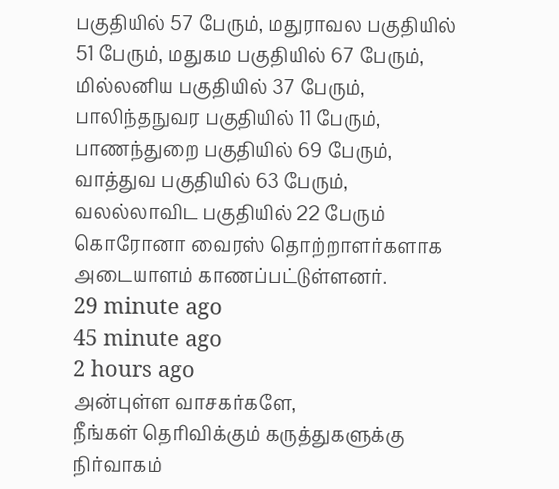பகுதியில் 57 பேரும், மதுராவல பகுதியில் 51 பேரும், மதுகம பகுதியில் 67 பேரும், மில்லனிய பகுதியில் 37 பேரும், பாலிந்தநுவர பகுதியில் 11 பேரும், பாணந்துறை பகுதியில் 69 பேரும், வாத்துவ பகுதியில் 63 பேரும், வலல்லாவிட பகுதியில் 22 பேரும் கொரோனா வைரஸ் தொற்றாளர்களாக அடையாளம் காணப்பட்டுள்ளனர்.
29 minute ago
45 minute ago
2 hours ago
அன்புள்ள வாசகர்களே,
நீங்கள் தெரிவிக்கும் கருத்துகளுக்கு நிர்வாகம்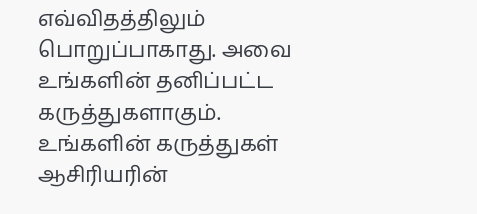எவ்விதத்திலும் பொறுப்பாகாது. அவை உங்களின் தனிப்பட்ட கருத்துகளாகும். உங்களின் கருத்துகள் ஆசிரியரின்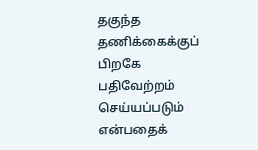தகுந்த தணிக்கைக்குப் பிறகே பதிவேற்றம் செய்யப்படும் என்பதைக்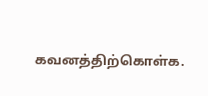கவனத்திற்கொள்க.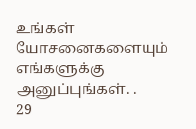உங்கள் யோசனைகளையும் எங்களுக்கு அனுப்புங்கள். .
29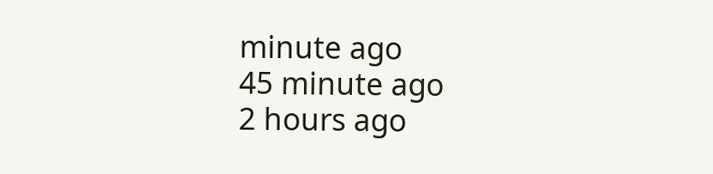minute ago
45 minute ago
2 hours ago